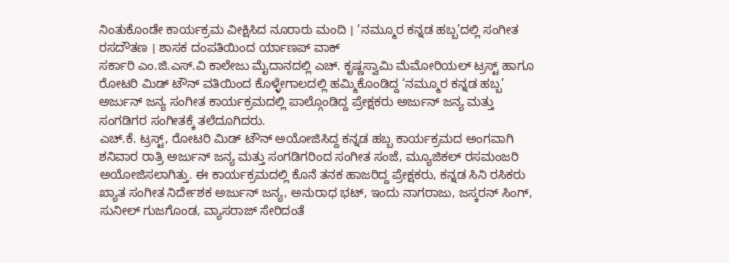ನಿಂತುಕೊಂಡೇ ಕಾರ್ಯಕ್ರಮ ವೀಕ್ಷಿಸಿದ ನೂರಾರು ಮಂದಿ । ‘ನಮ್ಮೂರ ಕನ್ನಡ ಹಬ್ಬ’ದಲ್ಲಿ ಸಂಗೀತ ರಸದೌತಣ । ಶಾಸಕ ದಂಪತಿಯಿಂದ ರ್ಯಾಣಪ್ ವಾಕ್
ಸರ್ಕಾರಿ ಎಂ.ಜಿ.ಎಸ್.ವಿ ಕಾಲೇಜು ಮೈದಾನದಲ್ಲಿ ಎಚ್. ಕೃಷ್ಣಸ್ವಾಮಿ ಮೆಮೋರಿಯಲ್ ಟ್ರಸ್ಟ್ ಹಾಗೂ ರೋಟರಿ ಮಿಡ್ ಟೌನ್ ವತಿಯಿಂದ ಕೊಳ್ಳೇಗಾಲದಲ್ಲಿ ಹಮ್ಮಿಕೊಂಡಿದ್ದ ‘ನಮ್ಮೂರ ಕನ್ನಡ ಹಬ್ಬ’ ಅರ್ಜುನ್ ಜನ್ಯ ಸಂಗೀತ ಕಾರ್ಯಕ್ರಮದಲ್ಲಿ ಪಾಲ್ಗೊಂಡಿದ್ದ ಪ್ರೇಕ್ಷಕರು ಅರ್ಜುನ್ ಜನ್ಯ ಮತ್ತು ಸಂಗಡಿಗರ ಸಂಗೀತಕ್ಕೆ ತಲೆದೂಗಿದರು.
ಎಚ್.ಕೆ. ಟ್ರಸ್ಟ್, ರೋಟರಿ ಮಿಡ್ ಟೌನ್ ಅಯೋಜಿಸಿದ್ದ ಕನ್ನಡ ಹಬ್ಬ ಕಾರ್ಯಕ್ರಮದ ಅಂಗವಾಗಿ ಶನಿವಾರ ರಾತ್ರಿ ಅರ್ಜುನ್ ಜನ್ಯ ಮತ್ತು ಸಂಗಡಿಗರಿಂದ ಸಂಗೀತ ಸಂಜೆ, ಮ್ಯೂಜಿಕಲ್ ರಸಮಂಜರಿ ಅಯೋಜಿಸಲಾಗಿತ್ತು. ಈ ಕಾರ್ಯಕ್ರಮದಲ್ಲಿ ಕೊನೆ ತನಕ ಹಾಜರಿದ್ದ ಪ್ರೇಕ್ಷಕರು, ಕನ್ನಡ ಸಿನಿ ರಸಿಕರು ಖ್ಯಾತ ಸಂಗೀತ ನಿರ್ದೇಶಕ ಅರ್ಜುನ್ ಜನ್ಯ, ಅನುರಾಧ ಭಟ್, ಇಂದು ನಾಗರಾಜು, ಜಸ್ಕರನ್ ಸಿಂಗ್, ಸುನೀಲ್ ಗುಜಗೊಂಡ, ವ್ಯಾಸರಾಜ್ ಸೇರಿದಂತೆ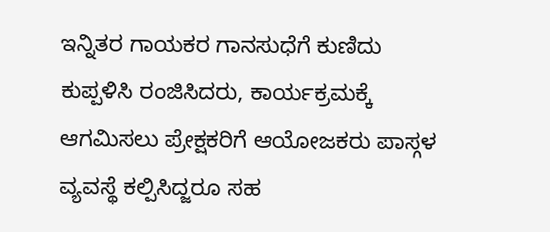ಇನ್ನಿತರ ಗಾಯಕರ ಗಾನಸುಧೆಗೆ ಕುಣಿದು ಕುಪ್ಪಳಿಸಿ ರಂಜಿಸಿದರು, ಕಾರ್ಯಕ್ರಮಕ್ಕೆ ಆಗಮಿಸಲು ಪ್ರೇಕ್ಷಕರಿಗೆ ಆಯೋಜಕರು ಪಾಸ್ಗಳ ವ್ಯವಸ್ಥೆ ಕಲ್ಪಿಸಿದ್ಜರೂ ಸಹ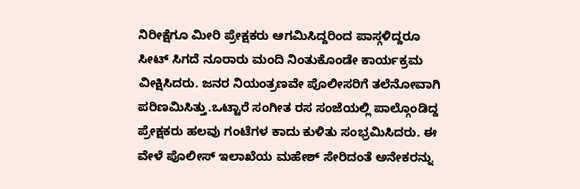ನಿರೀಕ್ಷೆಗೂ ಮೀರಿ ಪ್ರೇಕ್ಷಕರು ಆಗಮಿಸಿದ್ದರಿಂದ ಪಾಸ್ಗಳಿದ್ದರೂ ಸೀಟ್ ಸಿಗದೆ ನೂರಾರು ಮಂದಿ ನಿಂತುಕೊಂಡೇ ಕಾರ್ಯಕ್ರಮ ವೀಕ್ಷಿಸಿದರು. ಜನರ ನಿಯಂತ್ರಣವೇ ಪೊಲೀಸರಿಗೆ ತಲೆನೋವಾಗಿ ಪರಿಣಮಿಸಿತ್ತು.ಒಟ್ಟಾರೆ ಸಂಗೀತ ರಸ ಸಂಜೆಯಲ್ಲಿ ಪಾಲ್ಗೊಂಡಿದ್ದ ಪ್ರೇಕ್ಷಕರು ಹಲವು ಗಂಟೆಗಳ ಕಾದು ಕುಳಿತು ಸಂಭ್ರಮಿಸಿದರು. ಈ ವೇಳೆ ಪೊಲೀಸ್ ಇಲಾಖೆಯ ಮಹೇಶ್ ಸೇರಿದಂತೆ ಅನೇಕರನ್ನು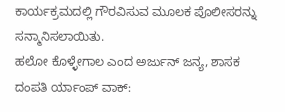ಕಾರ್ಯಕ್ರಮದಲ್ಲಿ ಗೌರವಿಸುವ ಮೂಲಕ ಪೊಲೀಸರನ್ನು ಸನ್ಮಾನಿಸಲಾಯಿತು.
ಹಲೋ ಕೊಳ್ಳೇಗಾಲ ಎಂದ ಅರ್ಜುನ್ ಜನ್ಯ, ಶಾಸಕ ದಂಪತಿ ರ್ಯಾಂಪ್ ವಾಕ್: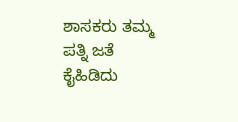ಶಾಸಕರು ತಮ್ಮ ಪತ್ನಿ ಜತೆ ಕೈಹಿಡಿದು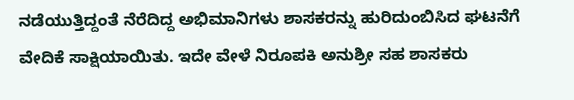ನಡೆಯುತ್ತಿದ್ದಂತೆ ನೆರೆದಿದ್ದ ಅಭಿಮಾನಿಗಳು ಶಾಸಕರನ್ನು ಹುರಿದುಂಬಿಸಿದ ಘಟನೆಗೆ ವೇದಿಕೆ ಸಾಕ್ಷಿಯಾಯಿತು. ಇದೇ ವೇಳೆ ನಿರೂಪಕಿ ಅನುಶ್ರೀ ಸಹ ಶಾಸಕರು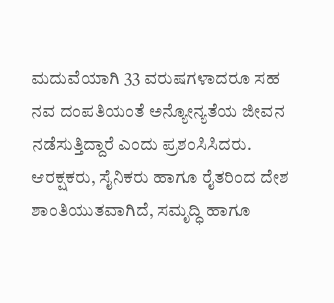ಮದುವೆಯಾಗಿ 33 ವರುಷಗಳಾದರೂ ಸಹ ನವ ದಂಪತಿಯಂತೆ ಅನ್ಯೋನ್ಯತೆಯ ಜೀವನ ನಡೆಸುತ್ತಿದ್ದಾರೆ ಎಂದು ಪ್ರಶಂಸಿಸಿದರು.
ಆರಕ್ಷಕರು, ಸೈನಿಕರು ಹಾಗೂ ರೈತರಿಂದ ದೇಶ ಶಾಂತಿಯುತವಾಗಿದೆ, ಸಮೃದ್ಧಿ ಹಾಗೂ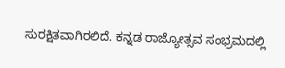ಸುರಕ್ಷಿತವಾಗಿರಲಿದೆ. ಕನ್ನಡ ರಾಜ್ಯೋತ್ಸವ ಸಂಭ್ರಮದಲ್ಲಿ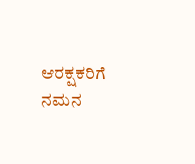ಆರಕ್ಷಕರಿಗೆ ನಮನ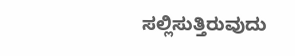ಸಲ್ಲಿಸುತ್ತಿರುವುದು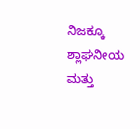ನಿಜಕ್ಕೂ ಶ್ಲಾಘನೀಯ ಮತ್ತು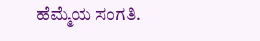ಹೆಮ್ಮೆಯ ಸಂಗತಿ.